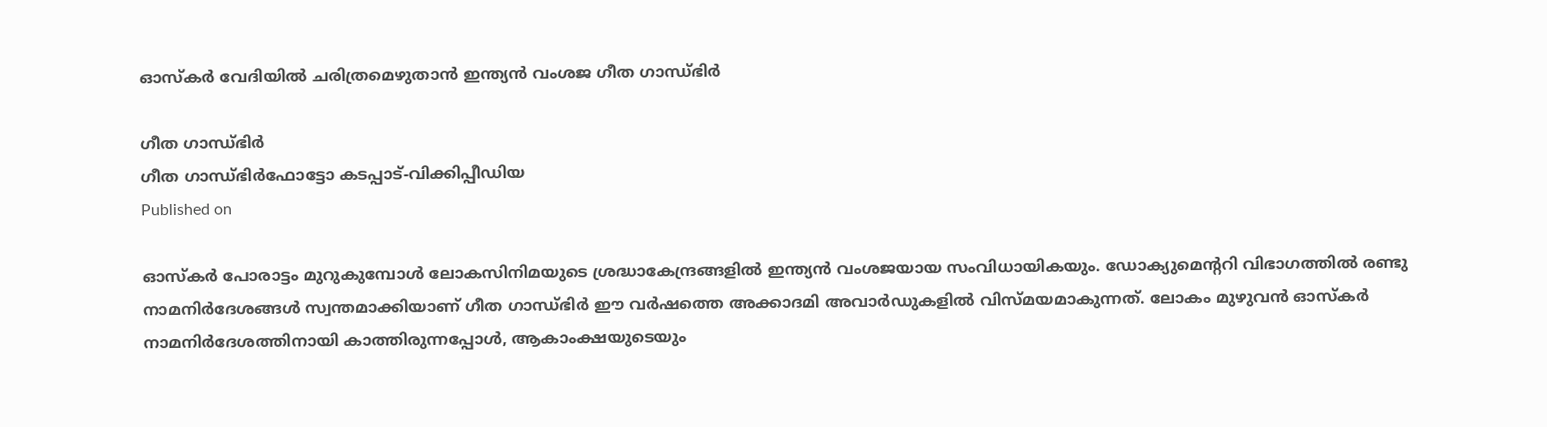ഓസ്കര്‍ വേദിയില്‍ ചരിത്രമെഴുതാൻ ഇന്ത്യൻ വംശജ ഗീത ഗാന്ധ്ഭിർ

ഗീത ഗാന്ധ്ഭിർ
ഗീത ഗാന്ധ്ഭിർഫോട്ടോ കടപ്പാട്-വിക്കിപ്പീഡിയ
Published on

ഓസ്കര്‍ പോരാട്ടം മുറുകുമ്പോള്‍ ലോകസിനിമയുടെ ശ്രദ്ധാകേന്ദ്രങ്ങളിൽ ഇന്ത്യന്‍ വംശജയായ സംവിധായികയും. ഡോക്യുമെന്‍ററി വിഭാഗത്തില്‍ രണ്ടു നാമനിര്‍ദേശങ്ങള്‍ സ്വന്തമാക്കിയാണ് ഗീത ഗാന്ധ്ഭിർ ഈ വര്‍ഷത്തെ അക്കാദമി അവാര്‍ഡുകളില്‍ വിസ്മയമാകുന്നത്. ലോകം മുഴുവന്‍ ഓസ്കര്‍ നാമനിർദേശത്തിനായി കാത്തിരുന്നപ്പോള്‍, ആകാംക്ഷയുടെയും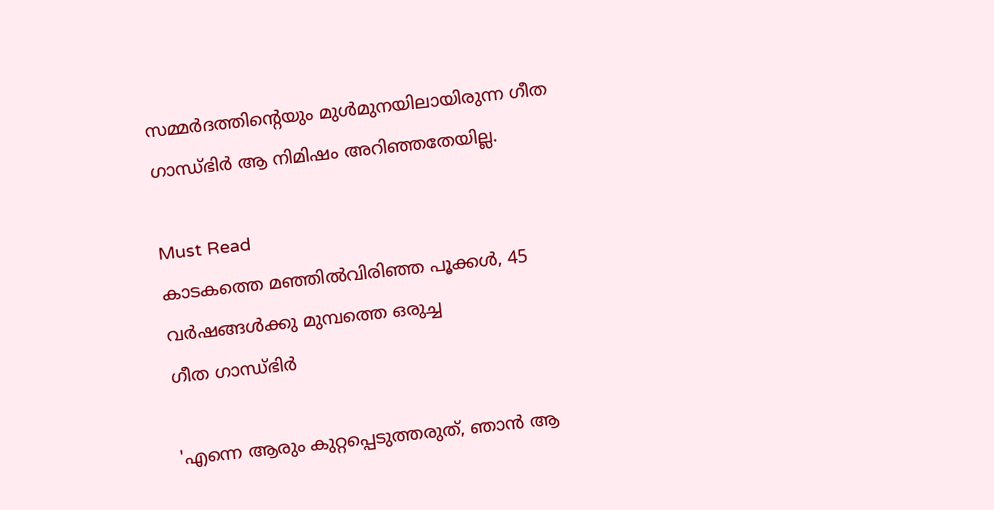സമ്മര്‍ദത്തിന്‍റെയും മുള്‍മുനയിലായിരുന്ന ഗീത ഗാന്ധ്ഭിർ ആ നിമിഷം അറിഞ്ഞതേയില്ല.

Must Read
കാടകത്തെ മഞ്ഞിൽവിരിഞ്ഞ പൂക്കൾ, 45 വർഷങ്ങൾക്കു മുമ്പത്തെ ഒരുച്ച
ഗീത ഗാന്ധ്ഭിർ

'എന്നെ ആരും കുറ്റപ്പെടുത്തരുത്, ഞാന്‍ ആ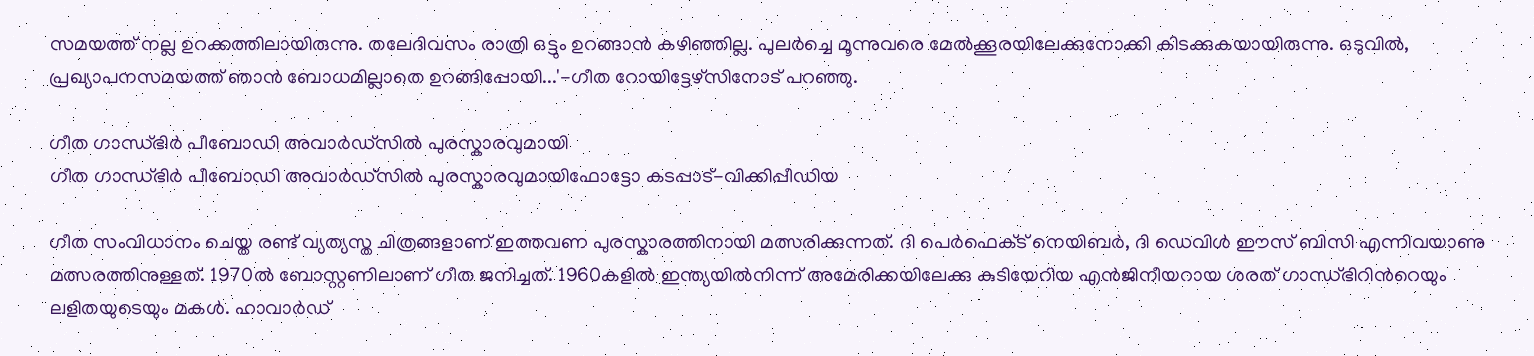സമയത്ത് നല്ല ഉറക്കത്തിലായിരുന്നു. തലേദിവസം രാത്രി ഒട്ടും ഉറങ്ങാന്‍ കഴിഞ്ഞില്ല. പുലര്‍ച്ചെ മൂന്നുവരെ മേല്‍ക്കൂരയിലേക്കുനോക്കി കിടക്കുകയായിരുന്നു. ഒടുവില്‍, പ്രഖ്യാപനസമയത്ത് ഞാന്‍ ബോധമില്ലാതെ ഉറങ്ങിപ്പോയി...'-ഗീത റോയിട്ടേഴ്സിനോട് പറഞ്ഞു.

ഗീത ഗാന്ധ്ഭിർ പീബോഡി അവാർഡ്സിൽ പുരസ്കാരവുമായി
ഗീത ഗാന്ധ്ഭിർ പീബോഡി അവാർഡ്സിൽ പുരസ്കാരവുമായിഫോട്ടോ കടപ്പാട്-വിക്കിപ്പീഡിയ

ഗീത സംവിധാനം ചെയ്ത രണ്ട് വ്യത്യസ്ത ചിത്രങ്ങളാണ് ഇത്തവണ പുരസ്കാരത്തിനായി മത്സരിക്കുന്നത്. ദി പെർഫെക്‌ട് നെയിബർ, ദി ഡെവിൾ ഈസ് ബിസി എന്നിവയാണു മത്സരത്തിനുള്ളത്. 1970ല്‍ ബോസ്റ്റണിലാണ് ഗീത ജനിച്ചത്. 1960കളില്‍ ഇന്ത്യയില്‍നിന്ന് അമേരിക്കയിലേക്കു കുടിയേറിയ എന്‍ജിനീയറായ ശരത് ഗാന്ധ്ഭിറിന്‍റെയും ലളിതയുടെയും മകള്‍. ഹാവാര്‍ഡ്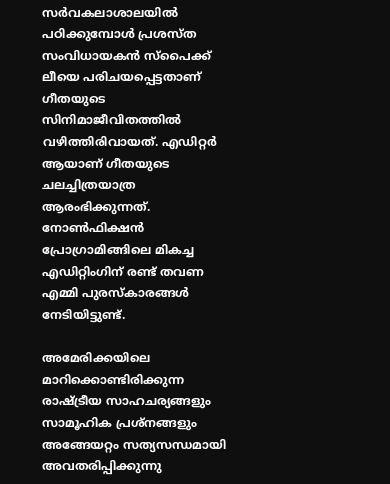സര്‍വകലാശാലയില്‍ പഠിക്കുമ്പോള്‍ പ്രശസ്ത സംവിധായകന്‍ സ്പൈക്ക് ലീയെ പരിചയപ്പെട്ടതാണ് ഗീതയുടെ സിനിമാജീവിതത്തില്‍ വഴിത്തിരിവായത്. എഡിറ്റര്‍ ആയാണ് ഗീതയുടെ ചലച്ചിത്രയാത്ര ആരംഭിക്കുന്നത്. നോണ്‍ഫിക്ഷന്‍ പ്രോഗ്രാമിങ്ങിലെ മികച്ച എഡിറ്റിംഗിന് രണ്ട് തവണ എമ്മി പുരസ്കാരങ്ങള്‍ നേടിയിട്ടുണ്ട്.

അമേരിക്കയിലെ മാറിക്കൊണ്ടിരിക്കുന്ന രാഷ്ട്രീയ സാഹചര്യങ്ങളും സാമൂഹിക പ്രശ്നങ്ങളും അങ്ങേയറ്റം സത്യസന്ധമായി അവതരിപ്പിക്കുന്നു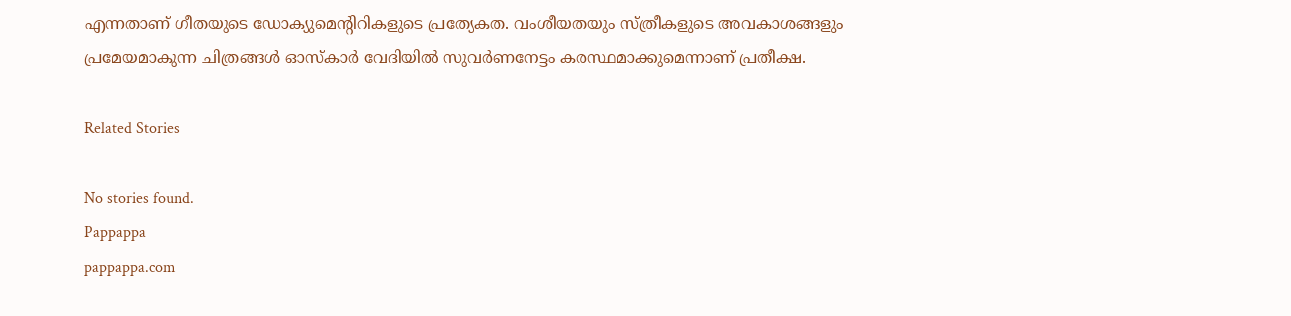എന്നതാണ് ഗീതയുടെ ഡോക്യുമെന്‍റിറികളുടെ പ്രത്യേകത. വംശീയതയും സ്ത്രീകളുടെ അവകാശങ്ങളും പ്രമേയമാകുന്ന ചിത്രങ്ങള്‍ ഓസ്കാര്‍ വേദിയില്‍ സുവര്‍ണനേട്ടം കരസ്ഥമാക്കുമെന്നാണ് പ്രതീക്ഷ.

Related Stories

No stories found.
Pappappa
pappappa.com